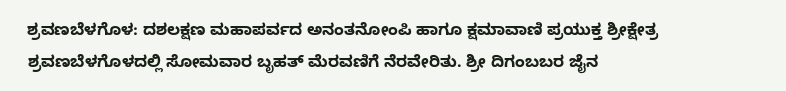ಶ್ರವಣಬೆಳಗೊಳ: ದಶಲಕ್ಷಣ ಮಹಾಪರ್ವದ ಅನಂತನೋಂಪಿ ಹಾಗೂ ಕ್ಷಮಾವಾಣಿ ಪ್ರಯುಕ್ತ ಶ್ರೀಕ್ಷೇತ್ರ ಶ್ರವಣಬೆಳಗೊಳದಲ್ಲಿ ಸೋಮವಾರ ಬೃಹತ್ ಮೆರವಣಿಗೆ ನೆರವೇರಿತು. ಶ್ರೀ ದಿಗಂಬಬರ ಜೈನ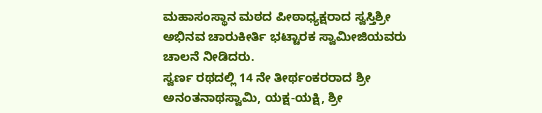ಮಹಾಸಂಸ್ಥಾನ ಮಠದ ಪೀಠಾಧ್ಯಕ್ಷರಾದ ಸ್ವಸ್ತಿಶ್ರೀ ಅಭಿನವ ಚಾರುಕೀರ್ತಿ ಭಟ್ಟಾರಕ ಸ್ವಾಮೀಜಿಯವರು ಚಾಲನೆ ನೀಡಿದರು.
ಸ್ವರ್ಣ ರಥದಲ್ಲಿ 14 ನೇ ತೀರ್ಥಂಕರರಾದ ಶ್ರೀ ಅನಂತನಾಥಸ್ವಾಮಿ, ಯಕ್ಷ-ಯಕ್ಷಿ, ಶ್ರೀ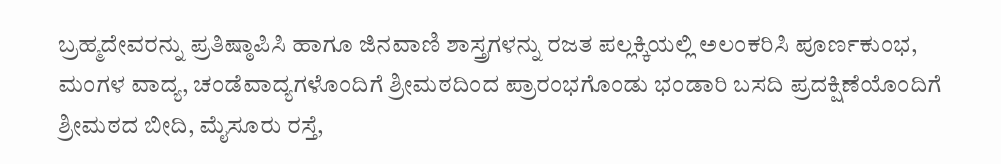ಬ್ರಹ್ಮದೇವರನ್ನು ಪ್ರತಿಷ್ಠಾಪಿಸಿ ಹಾಗೂ ಜಿನವಾಣಿ ಶಾಸ್ತ್ರಗಳನ್ನು ರಜತ ಪಲ್ಲಕ್ಕಿಯಲ್ಲಿ ಅಲಂಕರಿಸಿ ಪೂರ್ಣಕುಂಭ, ಮಂಗಳ ವಾದ್ಯ, ಚಂಡೆವಾದ್ಯಗಳೊಂದಿಗೆ ಶ್ರೀಮಠದಿಂದ ಪ್ರಾರಂಭಗೊಂಡು ಭಂಡಾರಿ ಬಸದಿ ಪ್ರದಕ್ಷಿಣೆಯೊಂದಿಗೆ ಶ್ರೀಮಠದ ಬೀದಿ, ಮೈಸೂರು ರಸ್ತೆ,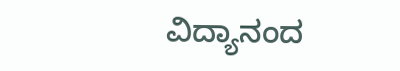ವಿದ್ಯಾನಂದ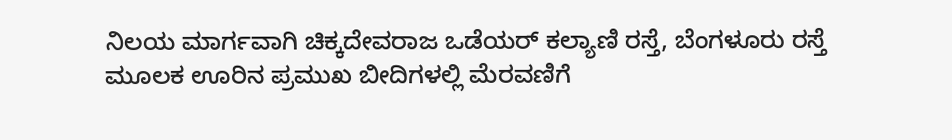ನಿಲಯ ಮಾರ್ಗವಾಗಿ ಚಿಕ್ಕದೇವರಾಜ ಒಡೆಯರ್ ಕಲ್ಯಾಣಿ ರಸ್ತೆ, ಬೆಂಗಳೂರು ರಸ್ತೆ ಮೂಲಕ ಊರಿನ ಪ್ರಮುಖ ಬೀದಿಗಳಲ್ಲಿ ಮೆರವಣಿಗೆ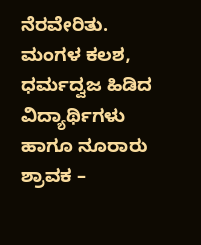ನೆರವೇರಿತು. ಮಂಗಳ ಕಲಶ, ಧರ್ಮದ್ವಜ ಹಿಡಿದ ವಿದ್ಯಾರ್ಥಿಗಳು ಹಾಗೂ ನೂರಾರು ಶ್ರಾವಕ –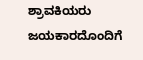ಶ್ರಾವಕಿಯರು ಜಯಕಾರದೊಂದಿಗೆ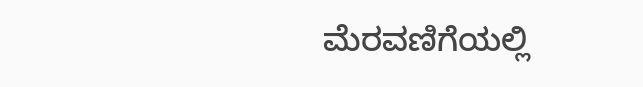ಮೆರವಣಿಗೆಯಲ್ಲಿ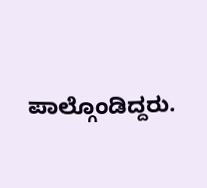ಪಾಲ್ಗೊಂಡಿದ್ದರು.